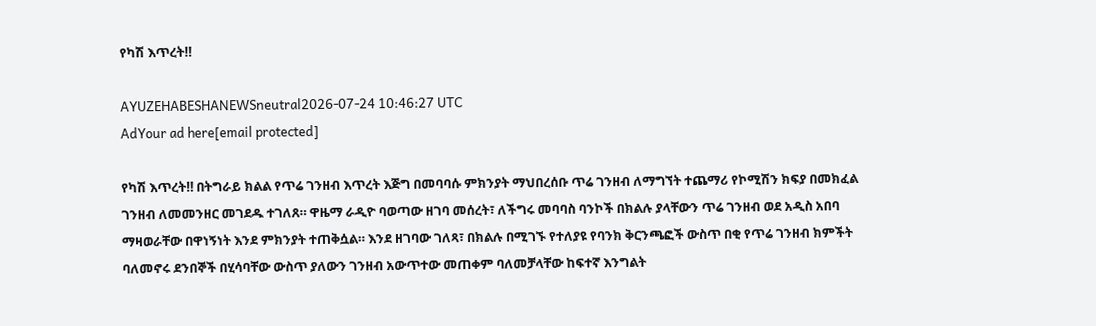የካሽ እጥረት‼

AYUZEHABESHANEWSneutral2026-07-24 10:46:27 UTC
AdYour ad here[email protected]

የካሽ እጥረት‼ በትግራይ ክልል የጥሬ ገንዘብ እጥረት እጅግ በመባባሱ ምክንያት ማህበረሰቡ ጥሬ ገንዘብ ለማግኘት ተጨማሪ የኮሚሽን ክፍያ በመክፈል ገንዘብ ለመመንዘር መገደዱ ተገለጸ። ዋዜማ ራዲዮ ባወጣው ዘገባ መሰረት፣ ለችግሩ መባባስ ባንኮች በክልሉ ያላቸውን ጥሬ ገንዘብ ወደ አዲስ አበባ ማዛወራቸው በዋነኝነት እንደ ምክንያት ተጠቅሷል። እንደ ዘገባው ገለጻ፣ በክልሉ በሚገኙ የተለያዩ የባንክ ቅርንጫፎች ውስጥ በቂ የጥሬ ገንዘብ ክምችት ባለመኖሩ ደንበኞች በሂሳባቸው ውስጥ ያለውን ገንዘብ አውጥተው መጠቀም ባለመቻላቸው ከፍተኛ እንግልት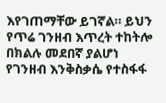እየገጠማቸው ይገኛል። ይህን የጥሬ ገንዘብ እጥረት ተከትሎ በክልሉ መደበኛ ያልሆነ የገንዘብ እንቅስቃሴ የተስፋፋ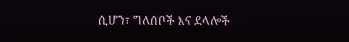ሲሆን፣ ግለሰቦች እና ደላሎች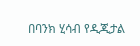በባንክ ሂሳብ የዲጂታል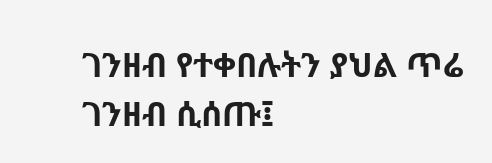ገንዘብ የተቀበሉትን ያህል ጥሬ ገንዘብ ሲሰጡ፤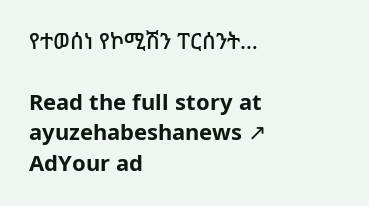የተወሰነ የኮሚሽን ፐርሰንት…

Read the full story at ayuzehabeshanews ↗
AdYour ad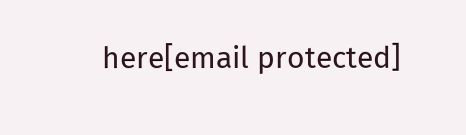here[email protected]